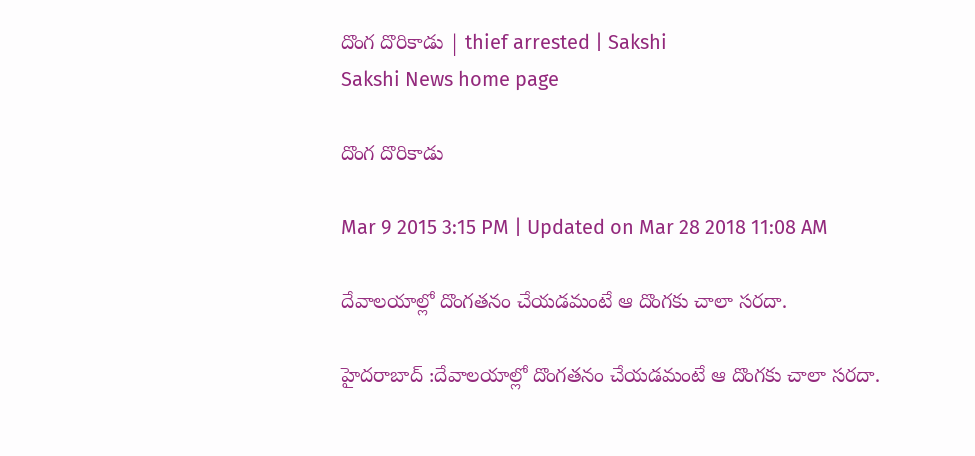దొంగ దొరికాడు | thief arrested | Sakshi
Sakshi News home page

దొంగ దొరికాడు

Mar 9 2015 3:15 PM | Updated on Mar 28 2018 11:08 AM

దేవాలయాల్లో దొంగతనం చేయడమంటే ఆ దొంగకు చాలా సరదా.

హైదరాబాద్ :దేవాలయాల్లో దొంగతనం చేయడమంటే ఆ దొంగకు చాలా సరదా.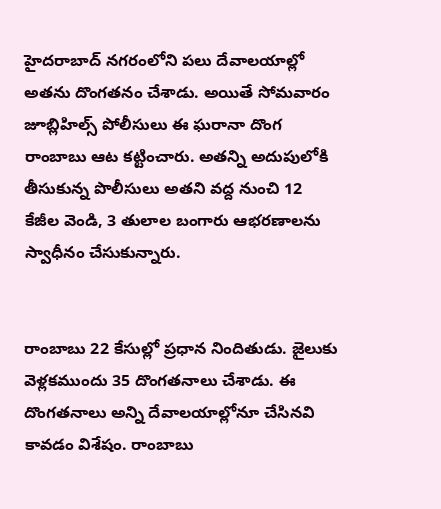హైదరాబాద్ నగరంలోని పలు దేవాలయాల్లో అతను దొంగతనం చేశాడు. అయితే సోమవారం జూబ్లిహిల్స్ పోలీసులు ఈ ఘరానా దొంగ రాంబాబు ఆట కట్టించారు. అతన్ని అదుపులోకి తీసుకున్న పొలీసులు అతని వద్ద నుంచి 12 కేజీల వెండి, 3 తులాల బంగారు ఆభరణాలను స్వాధీనం చేసుకున్నారు.


రాంబాబు 22 కేసుల్లో ప్రధాన నిందితుడు. జైలుకు వెళ్లకముందు 35 దొంగతనాలు చేశాడు. ఈ దొంగతనాలు అన్ని దేవాలయాల్లోనూ చేసినవి కావడం విశేషం. రాంబాబు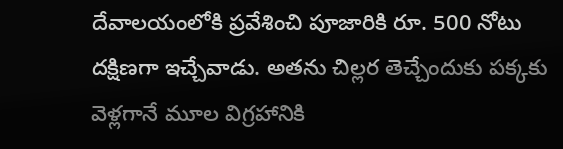దేవాలయంలోకి ప్రవేశించి పూజారికి రూ. 500 నోటు దక్షిణగా ఇచ్చేవాడు. అతను చిల్లర తెచ్చేందుకు పక్కకు వెళ్లగానే మూల విగ్రహానికి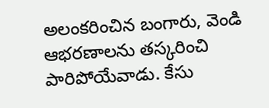అలంకరించిన బంగారు, వెండి ఆభరణాలను తస్కరించి పారిపోయేవాడు. కేసు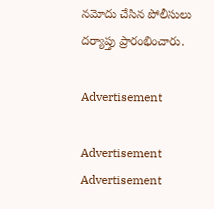నమోదు చేసిన పోలీసులు దర్యాప్తు ప్రారంభించారు.

Advertisement

Advertisement
Advertisement